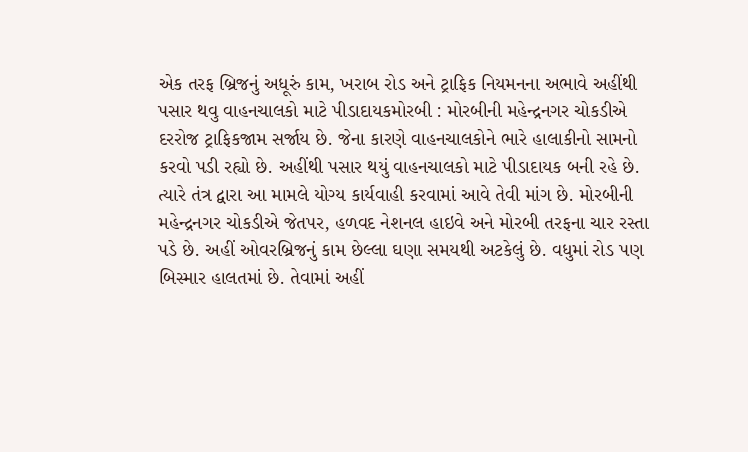એક તરફ બ્રિજનું અધૂરું કામ, ખરાબ રોડ અને ટ્રાફિક નિયમનના અભાવે અહીંથી પસાર થવુ વાહનચાલકો માટે પીડાદાયકમોરબી : મોરબીની મહેન્દ્રનગર ચોકડીએ દરરોજ ટ્રાફિકજામ સર્જાય છે. જેના કારણે વાહનચાલકોને ભારે હાલાકીનો સામનો કરવો પડી રહ્યો છે. અહીંથી પસાર થયું વાહનચાલકો માટે પીડાદાયક બની રહે છે. ત્યારે તંત્ર દ્વારા આ મામલે યોગ્ય કાર્યવાહી કરવામાં આવે તેવી માંગ છે. મોરબીની મહેન્દ્રનગર ચોકડીએ જેતપર, હળવદ નેશનલ હાઇવે અને મોરબી તરફના ચાર રસ્તા પડે છે. અહીં ઓવરબ્રિજનું કામ છેલ્લા ઘણા સમયથી અટકેલું છે. વધુમાં રોડ પણ બિસ્માર હાલતમાં છે. તેવામાં અહીં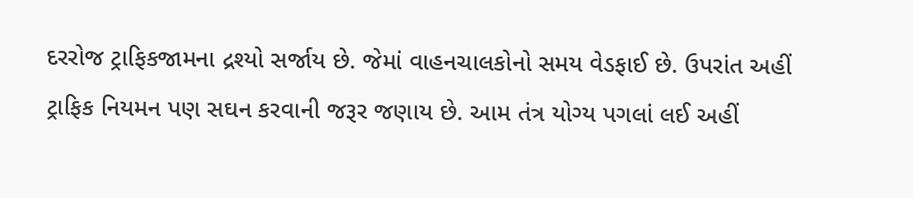દરરોજ ટ્રાફિકજામના દ્રશ્યો સર્જાય છે. જેમાં વાહનચાલકોનો સમય વેડફાઈ છે. ઉપરાંત અહીં ટ્રાફિક નિયમન પણ સઘન કરવાની જરૂર જણાય છે. આમ તંત્ર યોગ્ય પગલાં લઈ અહીં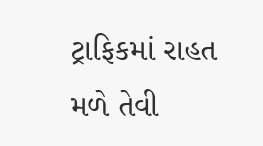ટ્રાફિકમાં રાહત મળે તેવી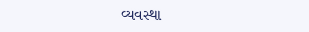વ્યવસ્થા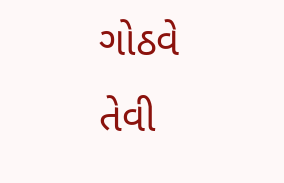ગોઠવે તેવી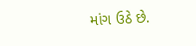માંગ ઉઠે છે.